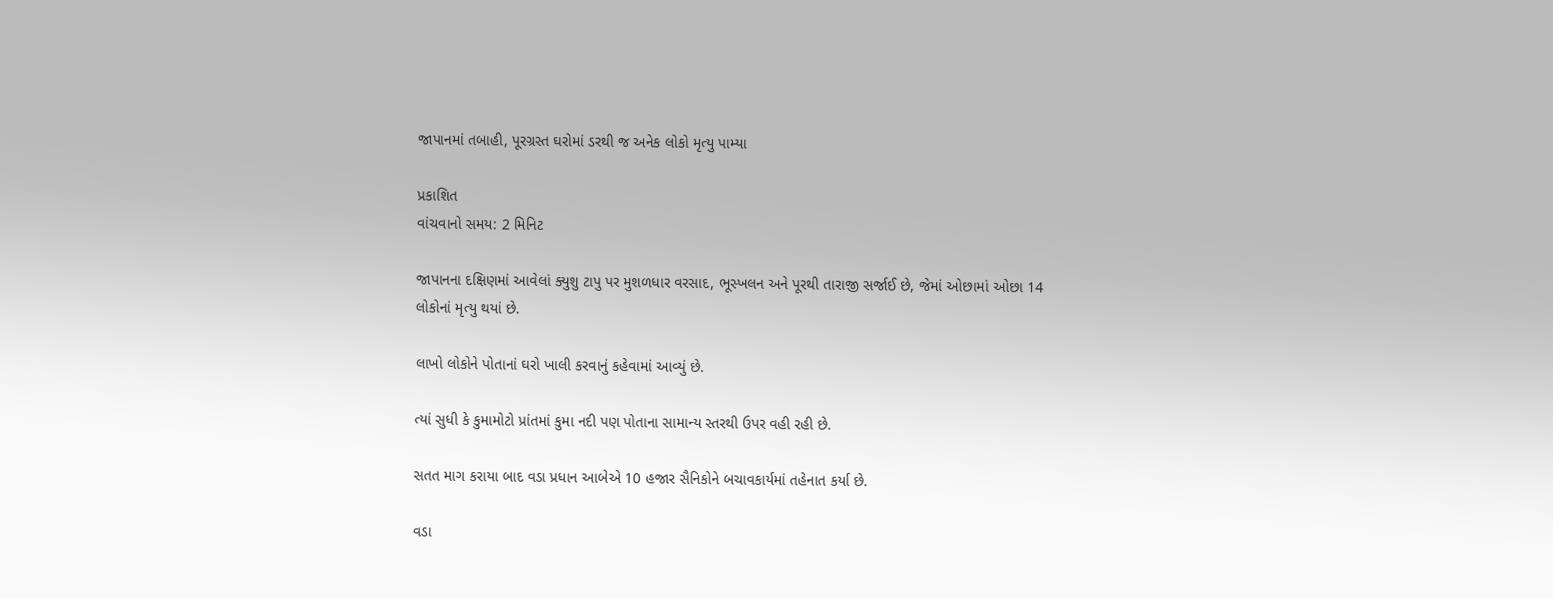જાપાનમાં તબાહી, પૂરગ્રસ્ત ઘરોમાં ડરથી જ અનેક લોકો મૃત્યુ પામ્યા

પ્રકાશિત
વાંચવાનો સમય: 2 મિનિટ

જાપાનના દક્ષિણમાં આવેલાં ક્યુશુ ટાપુ પર મુશળધાર વરસાદ, ભૂસ્ખલન અને પૂરથી તારાજી સર્જાઈ છે, જેમાં ઓછામાં ઓછા 14 લોકોનાં મૃત્યુ થયાં છે.

લાખો લોકોને પોતાનાં ઘરો ખાલી કરવાનું કહેવામાં આવ્યું છે.

ત્યાં સુધી કે કુમામોટો પ્રાંતમાં કુમા નદી પણ પોતાના સામાન્ય સ્તરથી ઉપર વહી રહી છે.

સતત માગ કરાયા બાદ વડા પ્રધાન આબેએ 10 હજાર સૈનિકોને બચાવકાર્યમાં તહેનાત કર્યા છે.

વડા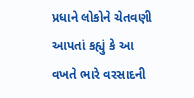પ્રધાને લોકોને ચેતવણી આપતાં કહ્યું કે આ વખતે ભારે વરસાદની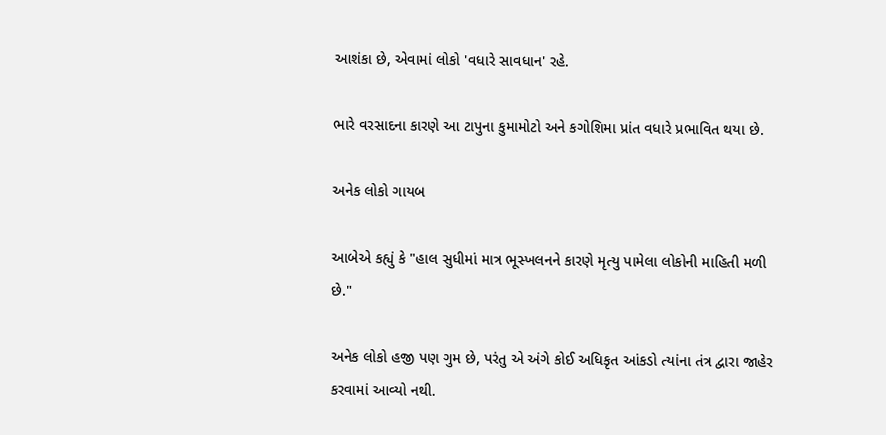આશંકા છે, એવામાં લોકો 'વધારે સાવધાન' રહે.

ભારે વરસાદના કારણે આ ટાપુના કુમામોટો અને કગોશિમા પ્રાંત વધારે પ્રભાવિત થયા છે.

અનેક લોકો ગાયબ

આબેએ કહ્યું કે "હાલ સુધીમાં માત્ર ભૂસ્ખલનને કારણે મૃત્યુ પામેલા લોકોની માહિતી મળી છે."

અનેક લોકો હજી પણ ગુમ છે, પરંતુ એ અંગે કોઈ અધિકૃત આંકડો ત્યાંના તંત્ર દ્વારા જાહેર કરવામાં આવ્યો નથી.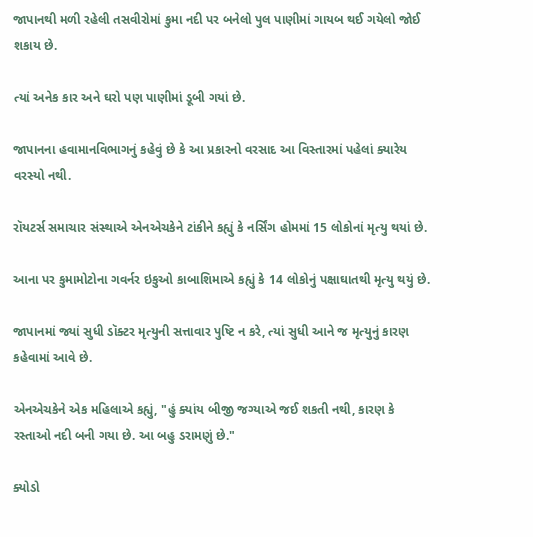જાપાનથી મળી રહેલી તસવીરોમાં કુમા નદી પર બનેલો પુલ પાણીમાં ગાયબ થઈ ગયેલો જોઈ શકાય છે.

ત્યાં અનેક કાર અને ઘરો પણ પાણીમાં ડૂબી ગયાં છે.

જાપાનના હવામાનવિભાગનું કહેવું છે કે આ પ્રકારનો વરસાદ આ વિસ્તારમાં પહેલાં ક્યારેય વરસ્યો નથી.

રૉયટર્સ સમાચાર સંસ્થાએ એનએચકેને ટાંકીને કહ્યું કે નર્સિંગ હોમમાં 15 લોકોનાં મૃત્યુ થયાં છે.

આના પર કુમામોટોના ગવર્નર ઇકુઓ કાબાશિમાએ કહ્યું કે 14 લોકોનું પક્ષાઘાતથી મૃત્યુ થયું છે.

જાપાનમાં જ્યાં સુધી ડૉક્ટર મૃત્યુની સત્તાવાર પુષ્ટિ ન કરે, ત્યાં સુધી આને જ મૃત્યુનું કારણ કહેવામાં આવે છે.

એનએચકેને એક મહિલાએ કહ્યું, "હું ક્યાંય બીજી જગ્યાએ જઈ શકતી નથી, કારણ કે રસ્તાઓ નદી બની ગયા છે. આ બહુ ડરામણું છે."

ક્યોડો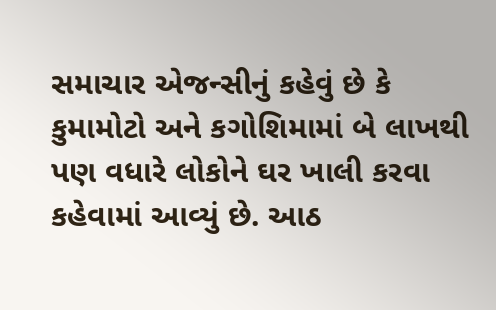સમાચાર એજન્સીનું કહેવું છે કે કુમામોટો અને કગોશિમામાં બે લાખથી પણ વધારે લોકોને ઘર ખાલી કરવા કહેવામાં આવ્યું છે. આઠ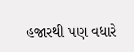હજારથી પણ વધારે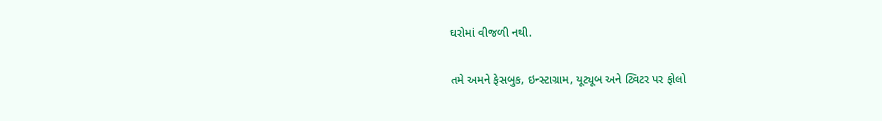ઘરોમાં વીજળી નથી.

તમે અમને ફેસબુક, ઇન્સ્ટાગ્રામ, યૂટ્યૂબ અને ટ્વિટર પર ફોલો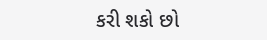કરી શકો છો